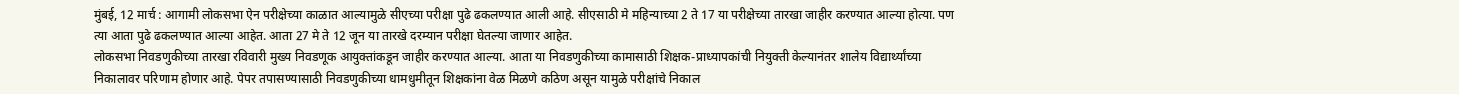मुंबई, 12 मार्च : आगामी लोकसभा ऐन परीक्षेच्या काळात आल्यामुळे सीएच्या परीक्षा पुढे ढकलण्यात आली आहे. सीएसाठी मे महिन्याच्या 2 ते 17 या परीक्षेच्या तारखा जाहीर करण्यात आल्या होत्या. पण त्या आता पुढे ढकलण्यात आल्या आहेत. आता 27 मे ते 12 जून या तारखे दरम्यान परीक्षा घेतल्या जाणार आहेत.
लोकसभा निवडणुकीच्या तारखा रविवारी मुख्य निवडणूक आयुक्तांकडून जाहीर करण्यात आल्या. आता या निवडणुकीच्या कामासाठी शिक्षक-प्राध्यापकांची नियुक्ती केल्यानंतर शालेय विद्यार्थ्यांच्या निकालावर परिणाम होणार आहे. पेपर तपासण्यासाठी निवडणुकीच्या धामधुमीतून शिक्षकांना वेळ मिळणे कठिण असून यामुळे परीक्षांचे निकाल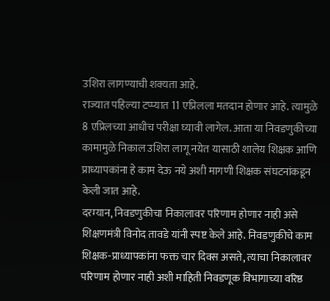उशिरा लागण्याची शक्यता आहे.
राज्यात पहिल्या टप्प्यात 11 एप्रिलला मतदान होणार आहे. त्यामुळे 8 एप्रिलच्या आधीच परीक्षा घ्यावी लागेल. आता या निवडणुकीच्या कामामुळे निकाल उशिरा लागू नयेत यासाठी शालेय शिक्षक आणि प्राध्यापकांना हे काम देऊ नये अशी मागणी शिक्षक संघटनांकडून केली जात आहे.
दरम्यान, निवडणुकीचा निकालावर परिणाम होणार नाही असे शिक्षणमंत्री विनोद तावडे यांनी स्पष्ट केले आहे. निवडणुकीचे काम शिक्षक-प्राध्यापकांना फक्त चार दिवस असते, त्याचा निकालावर परिणाम होणार नाही अशी माहिती निवडणूक विभागाच्या वरिष्ठ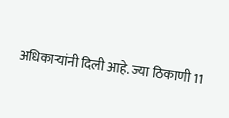अधिकाऱ्यांनी दिली आहे. ज्या ठिकाणी 11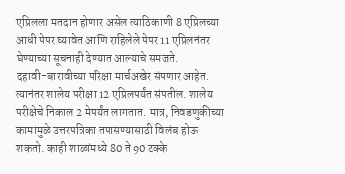एप्रिलला मतदान होणार असेल त्याठिकाणी 8 एप्रिलच्या आधी पेपर घ्यावेत आणि राहिलेले पेपर 11 एप्रिलनंतर घेण्याच्या सूचनाही देण्यात आल्याचे समजते.
दहावी-बारावीच्या परिक्षा मार्चअखेर संपणार आहेत. त्यानंतर शालेय परीक्षा 12 एप्रिलपर्यंत संपतील. शालेय परीक्षेचे निकाल 2 मेपर्यंत लागतात. मात्र, निवडणुकीच्या कामामुळे उत्तरपत्रिका तपासण्यासाठी विलंब होऊ शकतो. काही शाळांमध्ये 80 ते 90 टक्के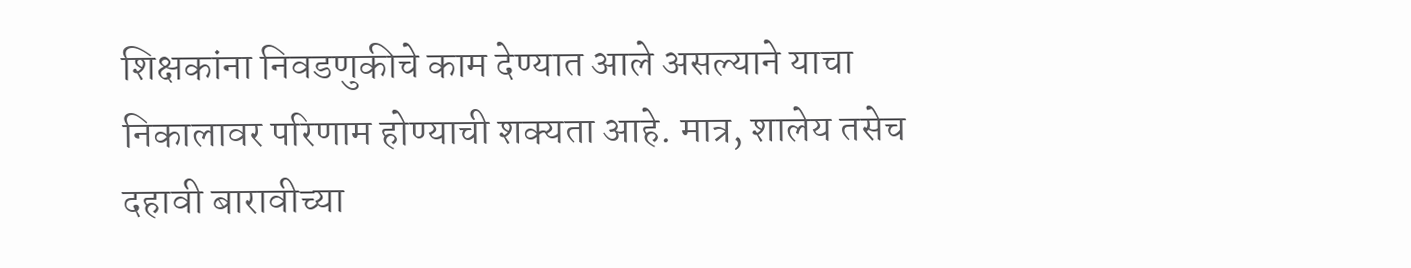शिक्षकांना निवडणुकीचे काम देण्यात आले असल्याने याचा निकालावर परिणाम होण्याची शक्यता आहे. मात्र, शालेय तसेच दहावी बारावीच्या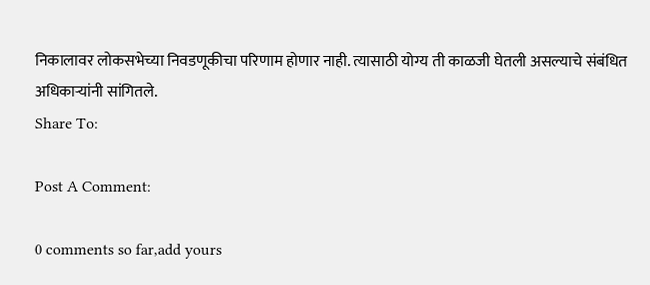निकालावर लोकसभेच्या निवडणूकीचा परिणाम होणार नाही. त्यासाठी योग्य ती काळजी घेतली असल्याचे संबंधित अधिकाऱ्यांनी सांगितले.
Share To:

Post A Comment:

0 comments so far,add yours